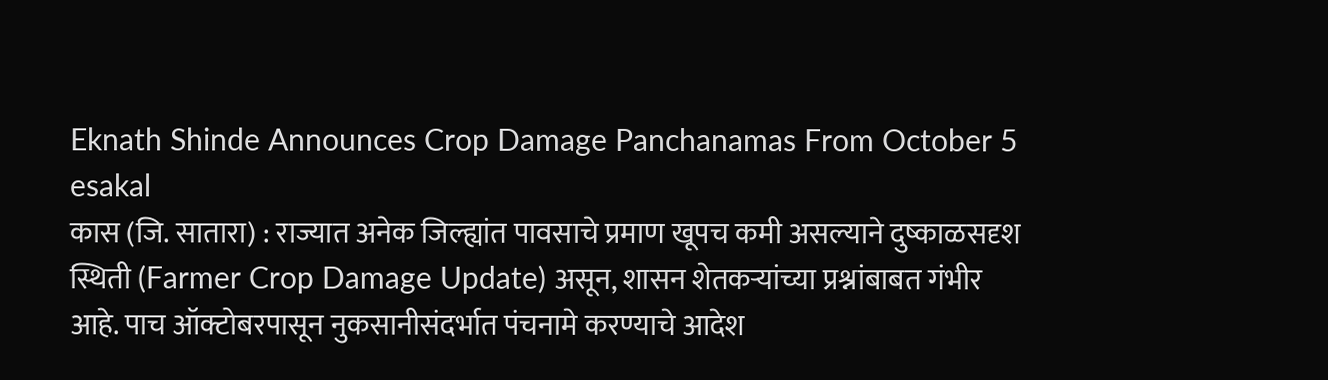Eknath Shinde Announces Crop Damage Panchanamas From October 5
esakal
कास (जि. सातारा) : राज्यात अनेक जिल्ह्यांत पावसाचे प्रमाण खूपच कमी असल्याने दुष्काळसदृश स्थिती (Farmer Crop Damage Update) असून, शासन शेतकऱ्यांच्या प्रश्नांबाबत गंभीर आहे. पाच ऑक्टोबरपासून नुकसानीसंदर्भात पंचनामे करण्याचे आदेश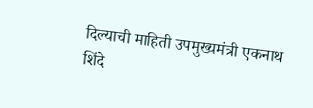दिल्याची माहिती उपमुख्यमंत्री एकनाथ शिंदे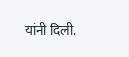यांनी दिली.